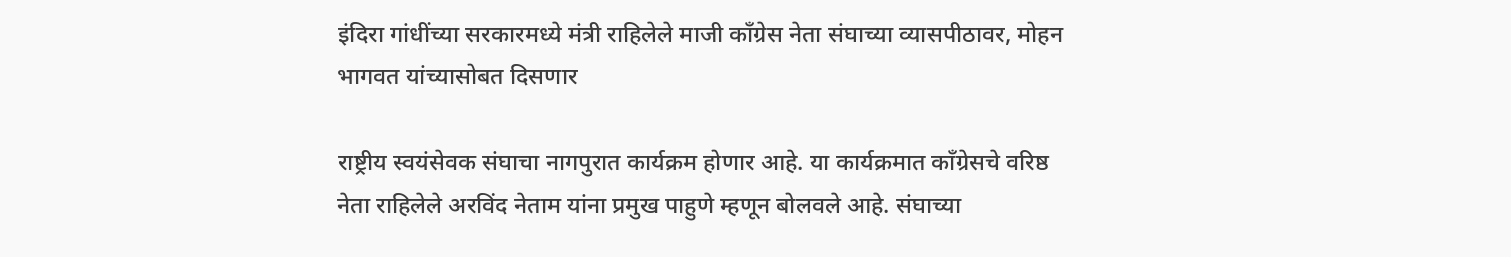इंदिरा गांधींच्या सरकारमध्ये मंत्री राहिलेले माजी काँग्रेस नेता संघाच्या व्यासपीठावर, मोहन भागवत यांच्यासोबत दिसणार

राष्ट्रीय स्वयंसेवक संघाचा नागपुरात कार्यक्रम होणार आहे. या कार्यक्रमात काँग्रेसचे वरिष्ठ नेता राहिलेले अरविंद नेताम यांना प्रमुख पाहुणे म्हणून बोलवले आहे. संघाच्या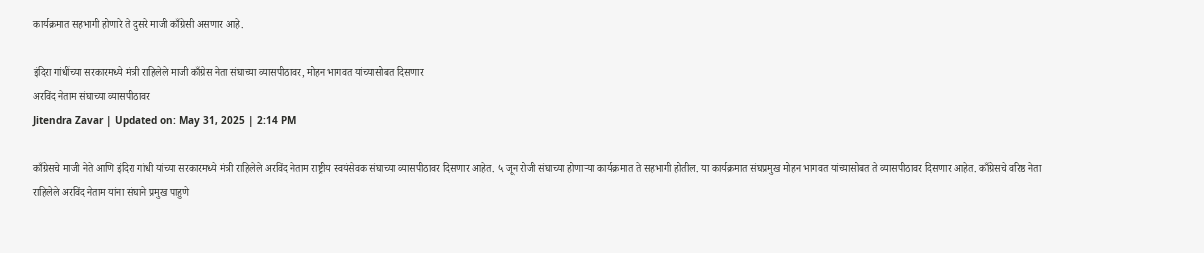कार्यक्रमात सहभागी होणारे ते दुसरे माजी काँग्रेसी असणार आहे.

इंदिरा गांधींच्या सरकारमध्ये मंत्री राहिलेले माजी काँग्रेस नेता संघाच्या व्यासपीठावर, मोहन भागवत यांच्यासोबत दिसणार
अरविंद नेताम संघाच्या व्यासपीठावर
Jitendra Zavar | Updated on: May 31, 2025 | 2:14 PM

काँग्रेसचे माजी नेते आणि इंदिरा गांधी यांच्या सरकारमध्ये मंत्री राहिलेले अरविंद नेताम राष्ट्रीय स्वयंसेवक संघाच्या व्यासपीठावर दिसणार आहेत. ५ जून रोजी संघाच्या होणाऱ्या कार्यक्रमात ते सहभागी होतील. या कार्यक्रमात संघप्रमुख मोहन भागवत यांच्यासोबत ते व्यासपीठावर दिसणार आहेत. काँग्रेसचे वरिष्ठ नेता राहिलेले अरविंद नेताम यांना संघाने प्रमुख पाहुणे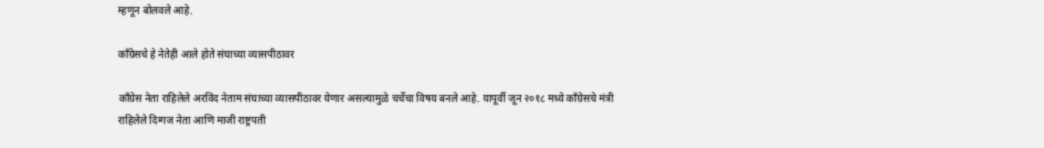म्हणून बोलवले आहे.

काँग्रेसचे हे नेतेही आले होते संघाच्या व्यासपीठावर

काँग्रेस नेता राहिलेले अरविंद नेताम संघाच्या व्यासपीठावर येणार असल्यामुळे चर्चेचा विषय बनले आहे. यापूर्वी जून २०१८ मध्ये काँग्रेसचे मंत्री राहिलेले दिग्गज नेता आणि माजी राष्ट्रपती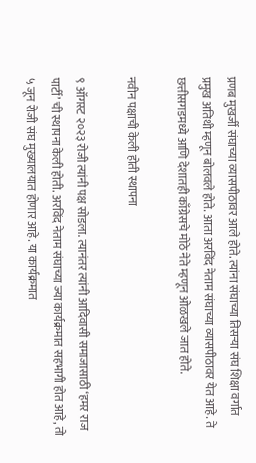प्रणब मुखर्जी संघाच्या व्यासपीठावर आले होते. त्यांना संघाच्या तिसऱ्या संघ शिक्षा वर्गात प्रमुख अतिथी म्हणून बोलवले होते. आता अरविंद नेताम संघाच्या व्यासपीठावर येत आहे. ते छत्तीसगडमध्ये आणि देशातही काँग्रेसचे मोठे नेते म्हणून ओळखले जात होते.

नवीन पक्षाची केली होती स्थापना

९ ऑगस्ट २०२३ रोजी त्यांनी पक्ष सोडला. त्यानंतर त्यांनी आदिवासी समाजासाठी ‘हमर राज पार्टी’ ची स्थापना केली होती. अरविंद नेताम संघाच्या ज्या कार्यक्रमात सहभागी होत आहे, तो ५ जून रोजी संघ मुख्यालयात होणार आहे. या कार्यक्रमात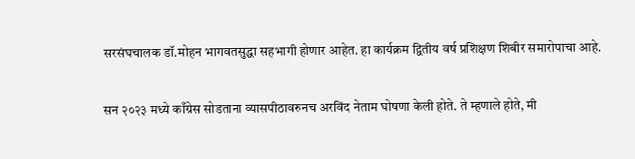सरसंघचालक डॉ.मोहन भागवतसुद्धा सहभागी होणार आहेत. हा कार्यक्रम द्वितीय वर्ष प्रशिक्षण शिबीर समारोपाचा आहे.

सन २०२३ मध्ये काँग्रेस सोडताना व्यासपीठावरुनच अरविंद नेताम घोषणा केली होते. ते म्हणाले होते, मी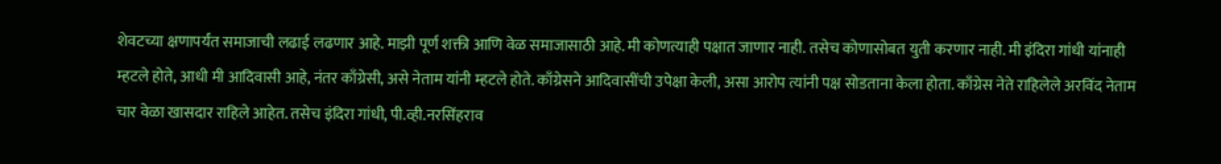शेवटच्या क्षणापर्यंत समाजाची लढाई लढणार आहे. माझी पूर्ण शक्ती आणि वेळ समाजासाठी आहे. मी कोणत्याही पक्षात जाणार नाही. तसेच कोणासोबत युती करणार नाही. मी इंदिरा गांधी यांनाही म्हटले होते, आधी मी आदिवासी आहे, नंतर काँग्रेसी, असे नेताम यांनी म्हटले होते. काँग्रेसने आदिवासींची उपेक्षा केली, असा आरोप त्यांनी पक्ष सोडताना केला होता. काँग्रेस नेते राहिलेले अरविंद नेताम चार वेळा खासदार राहिले आहेत. तसेच इंदिरा गांधी, पी.व्ही.नरसिंहराव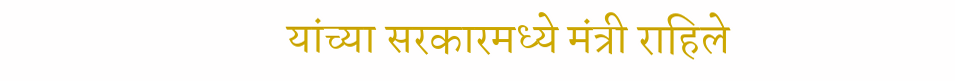यांच्या सरकारमध्ये मंत्री राहिले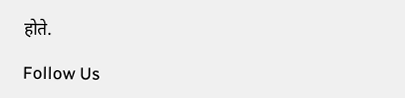होते.

Follow Us